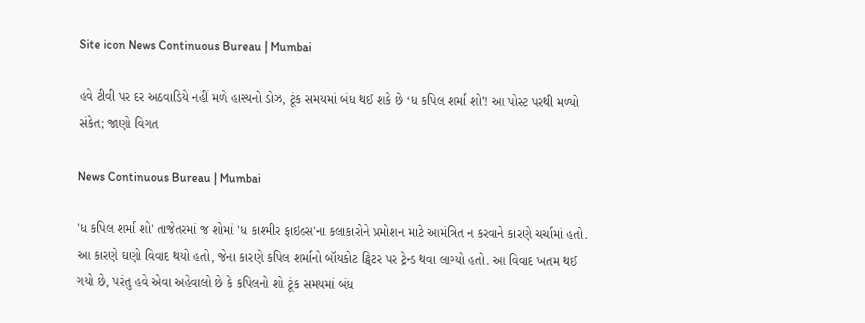Site icon News Continuous Bureau | Mumbai

હવે ટીવી પર દર અઠવાડિયે નહીં મળે હાસ્યનો ડોઝ, ટૂંક સમયમાં બંધ થઈ શકે છે ‘ધ કપિલ શર્મા શો’! આ પોસ્ટ પરથી મળ્યો સંકેત; જાણો વિગત

News Continuous Bureau | Mumbai

'ધ કપિલ શર્મા શો' તાજેતરમાં જ શોમાં 'ધ કાશ્મીર ફાઇલ્સ'ના કલાકારોને પ્રમોશન માટે આમંત્રિત ન કરવાને કારણે ચર્ચામાં હતો. આ કારણે ઘણો વિવાદ થયો હતો, જેના કારણે કપિલ શર્માનો બૉયકોટ ટ્વિટર પર ટ્રેન્ડ થવા લાગ્યો હતો. આ વિવાદ ખતમ થઈ ગયો છે, પરંતુ હવે એવા અહેવાલો છે કે કપિલનો શો ટૂંક સમયમાં બંધ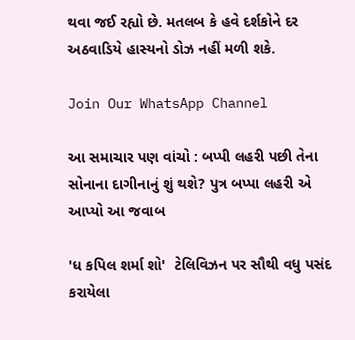થવા જઈ રહ્યો છે. મતલબ કે હવે દર્શકોને દર અઠવાડિયે હાસ્યનો ડોઝ નહીં મળી શકે.

Join Our WhatsApp Channel

આ સમાચાર પણ વાંચો : બપ્પી લહરી પછી તેના સોનાના દાગીનાનું શું થશે? પુત્ર બપ્પા લહરી એ આપ્યો આ જવાબ

'ધ કપિલ શર્મા શો'  ટેલિવિઝન પર સૌથી વધુ પસંદ કરાયેલા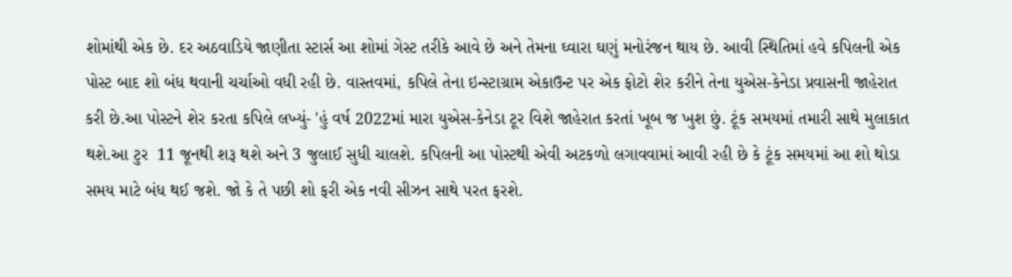શોમાંથી એક છે. દર અઠવાડિયે જાણીતા સ્ટાર્સ આ શોમાં ગેસ્ટ તરીકે આવે છે અને તેમના ઘ્વારા ઘણું મનોરંજન થાય છે. આવી સ્થિતિમાં હવે કપિલની એક પોસ્ટ બાદ શો બંધ થવાની ચર્ચાઓ વધી રહી છે. વાસ્તવમાં, કપિલે તેના ઇન્સ્ટાગ્રામ એકાઉન્ટ પર એક ફોટો શેર કરીને તેના યુએસ-કેનેડા પ્રવાસની જાહેરાત કરી છે.આ પોસ્ટને શેર કરતા કપિલે લખ્યું- 'હું વર્ષ 2022માં મારા યુએસ-કેનેડા ટૂર વિશે જાહેરાત કરતાં ખૂબ જ ખુશ છું. ટૂંક સમયમાં તમારી સાથે મુલાકાત થશે.આ ટુર  11 જૂનથી શરૂ થશે અને 3 જુલાઈ સુધી ચાલશે. કપિલની આ પોસ્ટથી એવી અટકળો લગાવવામાં આવી રહી છે કે ટૂંક સમયમાં આ શો થોડા સમય માટે બંધ થઈ જશે. જો કે તે પછી શો ફરી એક નવી સીઝન સાથે પરત ફરશે.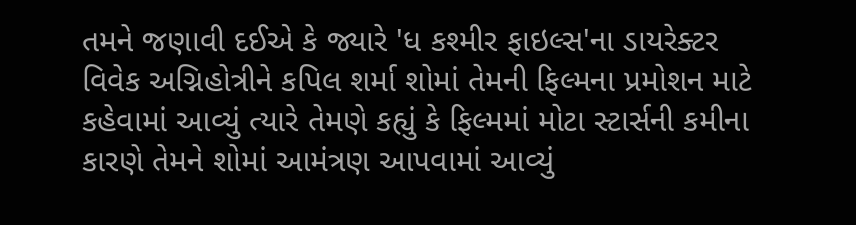તમને જણાવી દઈએ કે જ્યારે 'ધ કશ્મીર ફાઇલ્સ'ના ડાયરેક્ટર વિવેક અગ્નિહોત્રીને કપિલ શર્મા શોમાં તેમની ફિલ્મના પ્રમોશન માટે કહેવામાં આવ્યું ત્યારે તેમણે કહ્યું કે ફિલ્મમાં મોટા સ્ટાર્સની કમીના કારણે તેમને શોમાં આમંત્રણ આપવામાં આવ્યું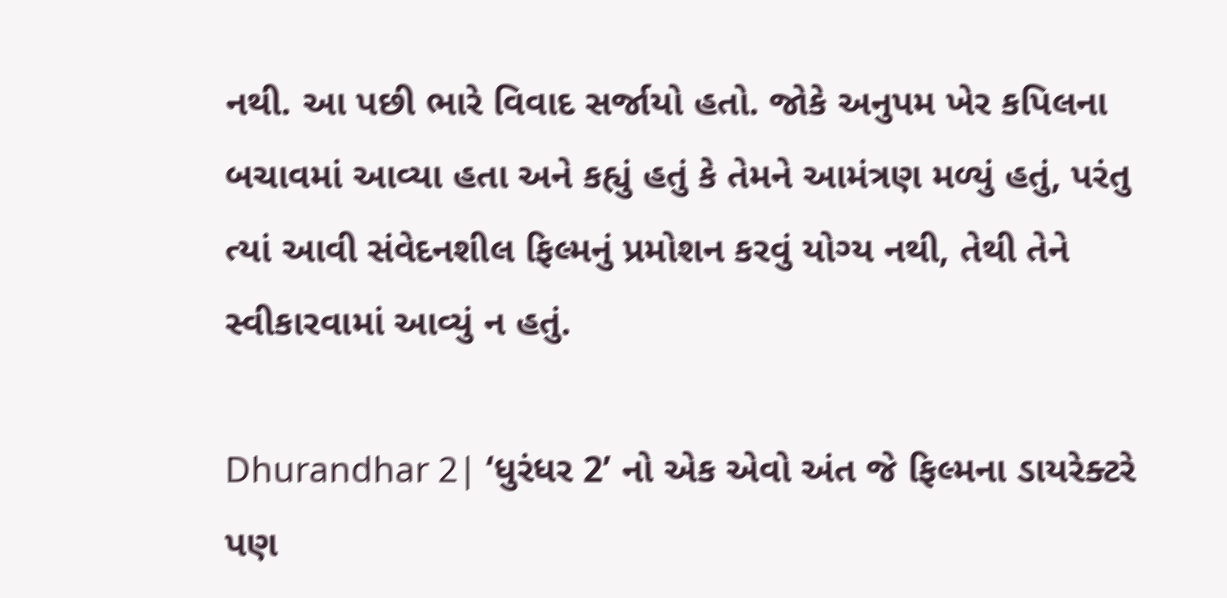નથી. આ પછી ભારે વિવાદ સર્જાયો હતો. જોકે અનુપમ ખેર કપિલના બચાવમાં આવ્યા હતા અને કહ્યું હતું કે તેમને આમંત્રણ મળ્યું હતું, પરંતુ ત્યાં આવી સંવેદનશીલ ફિલ્મનું પ્રમોશન કરવું યોગ્ય નથી, તેથી તેને સ્વીકારવામાં આવ્યું ન હતું.

Dhurandhar 2| ‘ધુરંધર 2’ નો એક એવો અંત જે ફિલ્મના ડાયરેક્ટરે પણ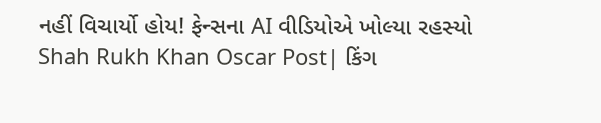નહીં વિચાર્યો હોય! ફેન્સના AI વીડિયોએ ખોલ્યા રહસ્યો
Shah Rukh Khan Oscar Post| કિંગ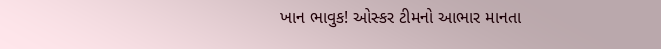ખાન ભાવુક! ઓસ્કર ટીમનો આભાર માનતા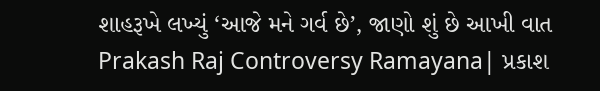શાહરૂખે લખ્યું ‘આજે મને ગર્વ છે’, જાણો શું છે આખી વાત
Prakash Raj Controversy Ramayana| પ્રકાશ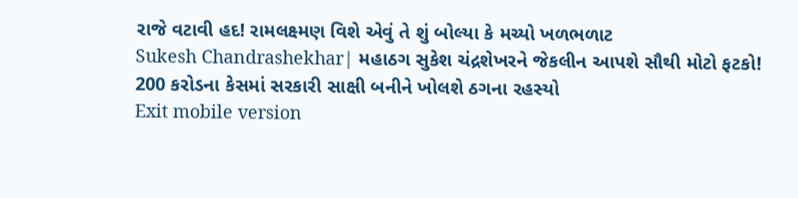રાજે વટાવી હદ! રામલક્ષ્મણ વિશે એવું તે શું બોલ્યા કે મચ્યો ખળભળાટ
Sukesh Chandrashekhar| મહાઠગ સુકેશ ચંદ્રશેખરને જેકલીન આપશે સૌથી મોટો ફટકો! 200 કરોડના કેસમાં સરકારી સાક્ષી બનીને ખોલશે ઠગના રહસ્યો
Exit mobile version